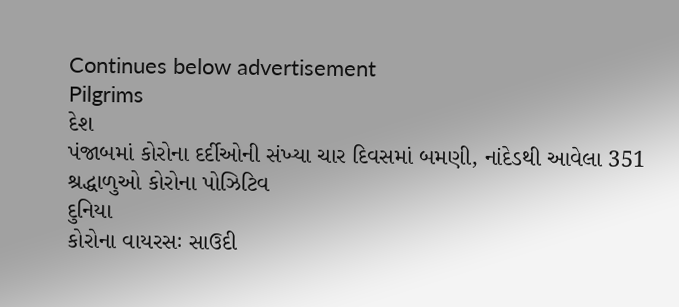Continues below advertisement
Pilgrims
દેશ
પંજાબમાં કોરોના દર્દીઓની સંખ્યા ચાર દિવસમાં બમણી, નાંદેડથી આવેલા 351 શ્રદ્ધાળુઓ કોરોના પોઝિટિવ
દુનિયા
કોરોના વાયરસઃ સાઉદી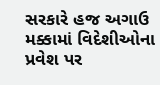સરકારે હજ અગાઉ મક્કામાં વિદેશીઓના પ્રવેશ પર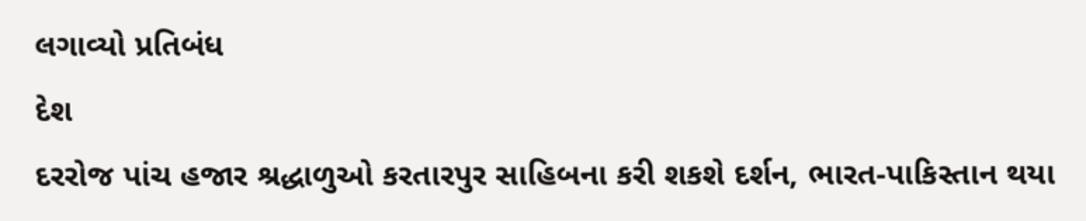લગાવ્યો પ્રતિબંધ
દેશ
દરરોજ પાંચ હજાર શ્રદ્ધાળુઓ કરતારપુર સાહિબના કરી શકશે દર્શન, ભારત-પાકિસ્તાન થયા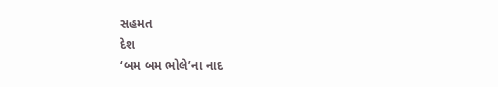સહમત
દેશ
‘બમ બમ ભોલે’ના નાદ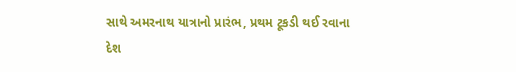સાથે અમરનાથ યાત્રાનો પ્રારંભ, પ્રથમ ટૂકડી થઈ રવાના
દેશ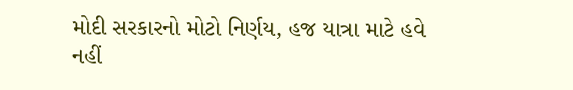મોદી સરકારનો મોટો નિર્ણય, હજ યાત્રા માટે હવે નહીં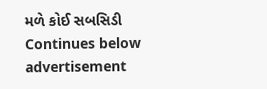મળે કોઈ સબસિડી
Continues below advertisement